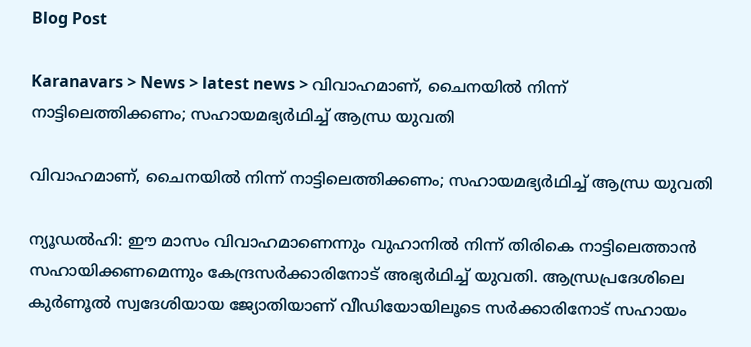Blog Post

Karanavars > News > latest news > വിവാഹമാണ്, ചൈനയില്‍ നിന്ന് നാട്ടിലെത്തിക്കണം; സഹായമഭ്യര്‍ഥിച്ച്‌ ആന്ധ്ര യുവതി

വിവാഹമാണ്, ചൈനയില്‍ നിന്ന് നാട്ടിലെത്തിക്കണം; സഹായമഭ്യര്‍ഥിച്ച്‌ ആന്ധ്ര യുവതി

ന്യൂഡല്‍ഹി: ഈ മാസം വിവാഹമാണെന്നും വുഹാനില്‍ നിന്ന് തിരികെ നാട്ടിലെത്താന്‍ സഹായിക്കണമെന്നും കേന്ദ്രസര്‍ക്കാരിനോട് അഭ്യര്‍ഥിച്ച്‌ യുവതി. ആന്ധ്രപ്രദേശിലെ കുര്‍ണൂല്‍ സ്വദേശിയായ ജ്യോതിയാണ് വീഡിയോയിലൂടെ സര്‍ക്കാരിനോട് സഹായം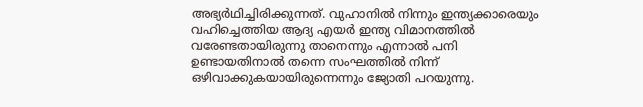അഭ്യര്‍ഥിച്ചിരിക്കുന്നത്. വുഹാനില്‍ നിന്നും ഇന്ത്യക്കാരെയും വഹിച്ചെത്തിയ ആദ്യ എയര്‍ ഇന്ത്യ വിമാനത്തില്‍ വരേണ്ടതായിരുന്നു താനെന്നും എന്നാല്‍ പനി ഉണ്ടായതിനാല്‍ തന്നെ സംഘത്തില്‍ നിന്ന് ഒഴിവാക്കുകയായിരുന്നെന്നും ജ്യോതി പറയുന്നു.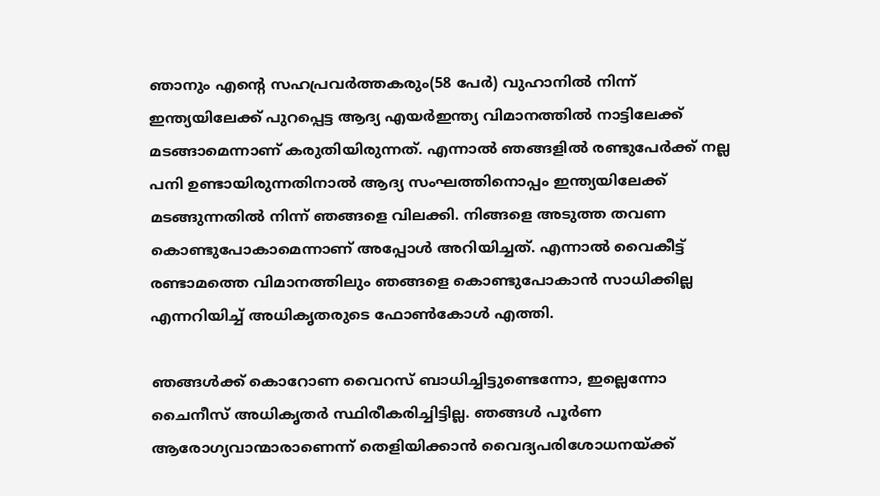ഞാനും എന്റെ സഹപ്രവര്‍ത്തകരും(58 പേര്‍) വുഹാനില്‍ നിന്ന് ഇന്ത്യയിലേക്ക് പുറപ്പെട്ട ആദ്യ എയര്‍ഇന്ത്യ വിമാനത്തില്‍ നാട്ടിലേക്ക് മടങ്ങാമെന്നാണ് കരുതിയിരുന്നത്. എന്നാല്‍ ഞങ്ങളില്‍ രണ്ടുപേര്‍ക്ക് നല്ല പനി ഉണ്ടായിരുന്നതിനാല്‍ ആദ്യ സംഘത്തിനൊപ്പം ഇന്ത്യയിലേക്ക് മടങ്ങുന്നതില്‍ നിന്ന് ഞങ്ങളെ വിലക്കി. നിങ്ങളെ അടുത്ത തവണ കൊണ്ടുപോകാമെന്നാണ് അപ്പോള്‍ അറിയിച്ചത്. എന്നാല്‍ വൈകീട്ട് രണ്ടാമത്തെ വിമാനത്തിലും ഞങ്ങളെ കൊണ്ടുപോകാന്‍ സാധിക്കില്ല എന്നറിയിച്ച്‌ അധികൃതരുടെ ഫോണ്‍കോള്‍ എത്തി.

ഞങ്ങള്‍ക്ക് കൊറോണ വൈറസ് ബാധിച്ചിട്ടുണ്ടെന്നോ, ഇല്ലെന്നോ ചൈനീസ് അധികൃതര്‍ സ്ഥിരീകരിച്ചിട്ടില്ല. ഞങ്ങള്‍ പൂര്‍ണ ആരോഗ്യവാന്മാരാണെന്ന് തെളിയിക്കാന്‍ വൈദ്യപരിശോധനയ്ക്ക്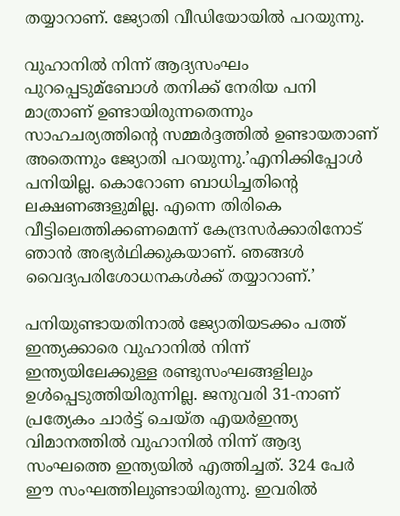തയ്യാറാണ്. ജ്യോതി വീഡിയോയില്‍ പറയുന്നു.

വുഹാനില്‍ നിന്ന് ആദ്യസംഘം പുറപ്പെടുമ്ബോള്‍ തനിക്ക് നേരിയ പനി മാത്രാണ് ഉണ്ടായിരുന്നതെന്നും സാഹചര്യത്തിന്റെ സമ്മര്‍ദ്ദത്തില്‍ ഉണ്ടായതാണ് അതെന്നും ജ്യോതി പറയുന്നു.’എനിക്കിപ്പോള്‍ പനിയില്ല. കൊറോണ ബാധിച്ചതിന്റെ ലക്ഷണങ്ങളുമില്ല. എന്നെ തിരികെ വീട്ടിലെത്തിക്കണമെന്ന് കേന്ദ്രസര്‍ക്കാരിനോട് ഞാന്‍ അഭ്യര്‍ഥിക്കുകയാണ്. ഞങ്ങള്‍ വൈദ്യപരിശോധനകള്‍ക്ക് തയ്യാറാണ്.’

പനിയുണ്ടായതിനാല്‍ ജ്യോതിയടക്കം പത്ത് ഇന്ത്യക്കാരെ വുഹാനില്‍ നിന്ന് ഇന്ത്യയിലേക്കുള്ള രണ്ടുസംഘങ്ങളിലും ഉള്‍പ്പെടുത്തിയിരുന്നില്ല. ജനുവരി 31-നാണ് പ്രത്യേകം ചാര്‍ട്ട് ചെയ്ത എയര്‍ഇന്ത്യ വിമാനത്തില്‍ വുഹാനില്‍ നിന്ന് ആദ്യ സംഘത്തെ ഇന്ത്യയില്‍ എത്തിച്ചത്. 324 പേര്‍ ഈ സംഘത്തിലുണ്ടായിരുന്നു. ഇവരില്‍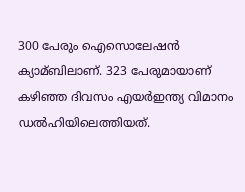300 പേരും ഐസൊലേഷന്‍ ക്യാമ്ബിലാണ്. 323 പേരുമായാണ് കഴിഞ്ഞ ദിവസം എയര്‍ഇന്ത്യ വിമാനം ഡല്‍ഹിയിലെത്തിയത്.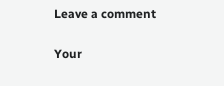Leave a comment

Your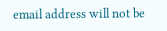email address will not be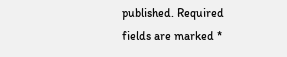published. Required fields are marked *